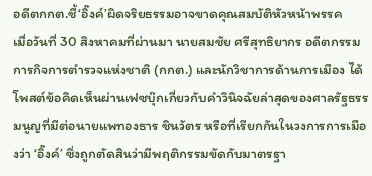อดีตกกต.ชี้‘อิ๊งค์’ผิดจริยธรรมอาจขาดคุณสมบัติหัวหน้าพรรค
เมื่อวันที่ 30 สิงหาคมที่ผ่านมา นายสมชัย ศรีสุทธิยากร อดีตกรรมการกิจการตำรวจแห่งชาติ (กกต.) และนักวิชาการด้านการเมือง ได้โพสต์ข้อคิดเห็นผ่านเฟซบุ๊กเกี่ยวกับคำวินิจฉัยล่าสุดของศาลรัฐธรรมนูญที่มีต่อนายแพทองธาร ชินวัตร หรือที่เรียกกันในวงการการเมืองว่า ‘อิ๊งค์’ ซึ่งถูกตัดสินว่ามีพฤติกรรมขัดกับมาตรฐา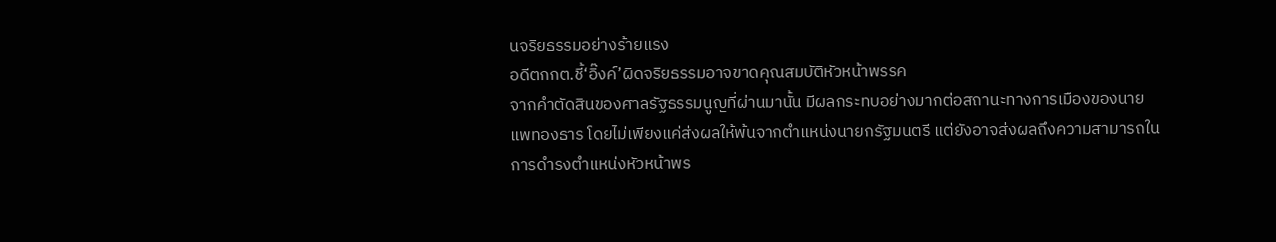นจริยธรรมอย่างร้ายแรง
อดีตกกต.ชี้‘อิ๊งค์’ผิดจริยธรรมอาจขาดคุณสมบัติหัวหน้าพรรค
จากคำตัดสินของศาลรัฐธรรมนูญที่ผ่านมานั้น มีผลกระทบอย่างมากต่อสถานะทางการเมืองของนายแพทองธาร โดยไม่เพียงแค่ส่งผลให้พ้นจากตำแหน่งนายกรัฐมนตรี แต่ยังอาจส่งผลถึงความสามารถในการดำรงตำแหน่งหัวหน้าพร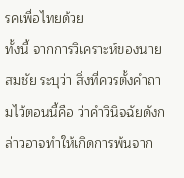รคเพื่อไทยด้วย
ทั้งนี้ จากการวิเคราะห์ของนายสมชัย ระบุว่า สิ่งที่ควรตั้งคำถามไว้ตอนนี้คือ ว่าคำวินิจฉัยดังกล่าวอาจทำให้เกิดการพ้นจาก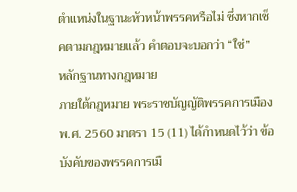ตำแหน่งในฐานะหัวหน้าพรรคหรือไม่ ซึ่งหากเช็คตามกฎหมายแล้ว คำตอบจะบอกว่า “ใช่”
หลักฐานทางกฎหมาย
ภายใต้กฎหมาย พระราชบัญญัติพรรคการเมือง พ.ศ. 2560 มาตรา 15 (11) ได้กำหนดไว้ว่า ข้อบังคับของพรรคการเมื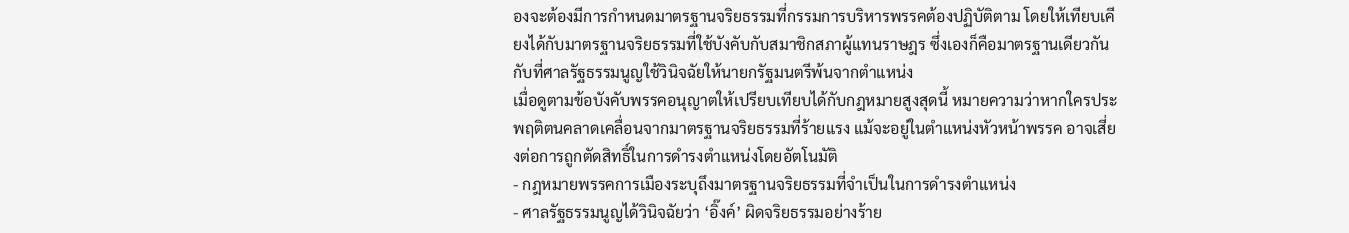องจะต้องมีการกำหนดมาตรฐานจริยธรรมที่กรรมการบริหารพรรคต้องปฏิบัติตาม โดยให้เทียบเคียงได้กับมาตรฐานจริยธรรมที่ใช้บังคับกับสมาชิกสภาผู้แทนราษฎร ซึ่งเองก็คือมาตรฐานเดียวกันกับที่ศาลรัฐธรรมนูญใช้วินิจฉัยให้นายกรัฐมนตรีพ้นจากตำแหน่ง
เมื่อดูตามข้อบังคับพรรคอนุญาตให้เปรียบเทียบได้กับกฎหมายสูงสุดนี้ หมายความว่าหากใครประพฤติตนคลาดเคลื่อนจากมาตรฐานจริยธรรมที่ร้ายแรง แม้จะอยู่ในตำแหน่งหัวหน้าพรรค อาจเสี่ยงต่อการถูกตัดสิทธิ์ในการดำรงตำแหน่งโดยอัตโนมัติ
- กฎหมายพรรคการเมืองระบุถึงมาตรฐานจริยธรรมที่จำเป็นในการดำรงตำแหน่ง
- ศาลรัฐธรรมนูญได้วินิจฉัยว่า ‘อิ๊งค์’ ผิดจริยธรรมอย่างร้าย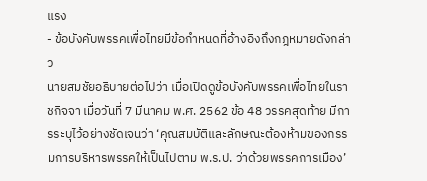แรง
- ข้อบังคับพรรคเพื่อไทยมีข้อกำหนดที่อ้างอิงถึงกฎหมายดังกล่าว
นายสมชัยอธิบายต่อไปว่า เมื่อเปิดดูข้อบังคับพรรคเพื่อไทยในราชกิจจา เมื่อวันที่ 7 มีนาคม พ.ศ. 2562 ข้อ 48 วรรคสุดท้าย มีการระบุไว้อย่างชัดเจนว่า ‘คุณสมบัติและลักษณะต้องห้ามของกรรมการบริหารพรรคให้เป็นไปตาม พ.ร.ป. ว่าด้วยพรรคการเมือง’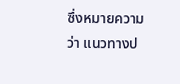ซึ่งหมายความว่า แนวทางป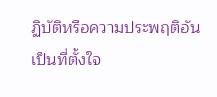ฏิบัติหรือความประพฤติอันเป็นที่ตั้งใจ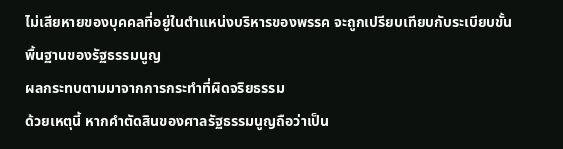ไม่เสียหายของบุคคลที่อยู่ในตำแหน่งบริหารของพรรค จะถูกเปรียบเทียบกับระเบียบขั้นพื้นฐานของรัฐธรรมนูญ
ผลกระทบตามมาจากการกระทำที่ผิดจริยธรรม
ด้วยเหตุนี้ หากคำตัดสินของศาลรัฐธรรมนูญถือว่าเป็น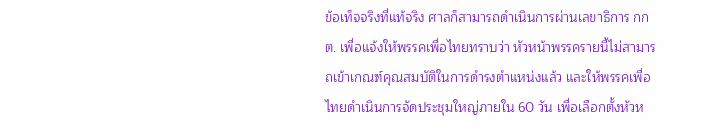ข้อเท็จจริงที่แท้จริง ศาลก็สามารถดำเนินการผ่านเลขาธิการ กกต. เพื่อแจ้งให้พรรคเพื่อไทยทราบว่า หัวหน้าพรรครายนี้ไม่สามารถเข้าเกณฑ์คุณสมบัติในการดำรงตำแหน่งแล้ว และให้พรรคเพื่อไทยดำเนินการจัดประชุมใหญ่ภายใน 60 วัน เพื่อเลือกตั้งหัวห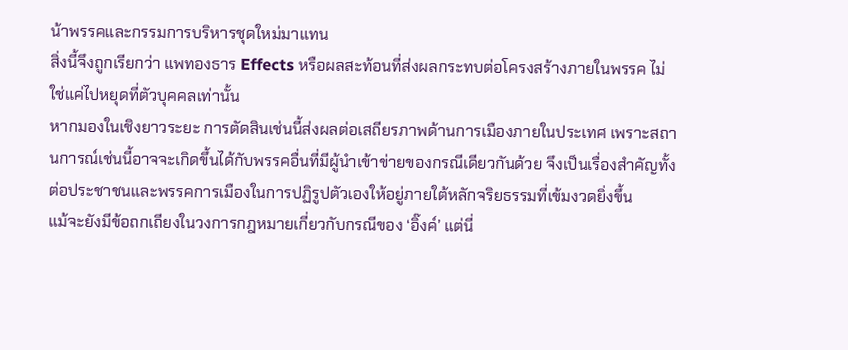น้าพรรคและกรรมการบริหารชุดใหม่มาแทน
สิ่งนี้จึงถูกเรียกว่า แพทองธาร Effects หรือผลสะท้อนที่ส่งผลกระทบต่อโครงสร้างภายในพรรค ไม่ใช่แค่ไปหยุดที่ตัวบุคคลเท่านั้น
หากมองในเชิงยาวระยะ การตัดสินเช่นนี้ส่งผลต่อเสถียรภาพด้านการเมืองภายในประเทศ เพราะสถานการณ์เช่นนี้อาจจะเกิดขึ้นได้กับพรรคอื่นที่มีผู้นำเข้าข่ายของกรณีเดียวกันด้วย จึงเป็นเรื่องสำคัญทั้งต่อประชาชนและพรรคการเมืองในการปฏิรูปตัวเองให้อยู่ภายใต้หลักจริยธรรมที่เข้มงวดยิ่งขึ้น
แม้จะยังมีข้อถกเถียงในวงการกฎหมายเกี่ยวกับกรณีของ ‘อิ๊งค์’ แต่นี่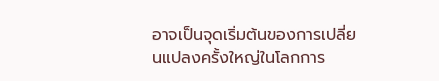อาจเป็นจุดเริ่มต้นของการเปลี่ยนแปลงครั้งใหญ่ในโลกการ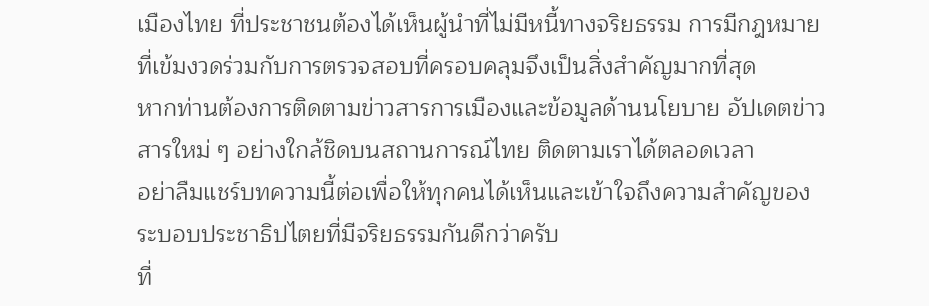เมืองไทย ที่ประชาชนต้องได้เห็นผู้นำที่ไม่มีหนี้ทางจริยธรรม การมีกฎหมายที่เข้มงวดร่วมกับการตรวจสอบที่ครอบคลุมจึงเป็นสิ่งสำคัญมากที่สุด
หากท่านต้องการติดตามข่าวสารการเมืองและข้อมูลด้านนโยบาย อัปเดตข่าวสารใหม่ ๆ อย่างใกล้ชิดบนสถานการณ์ไทย ติดตามเราได้ตลอดเวลา
อย่าลืมแชร์บทความนี้ต่อเพื่อให้ทุกคนได้เห็นและเข้าใจถึงความสำคัญของระบอบประชาธิปไตยที่มีจริยธรรมกันดีกว่าครับ
ที่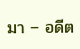มา – อดีต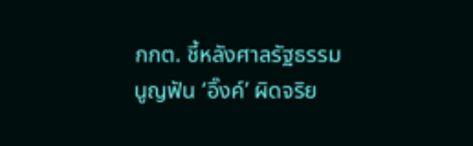กกต. ชี้หลังศาลรัฐธรรมนูญฟัน ‘อิ๊งค์’ ผิดจริย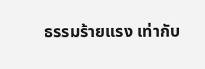ธรรมร้ายแรง เท่ากับ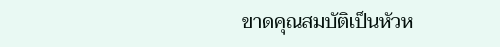ขาดคุณสมบัติเป็นหัวห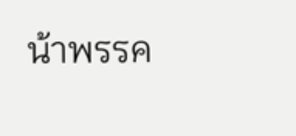น้าพรรค